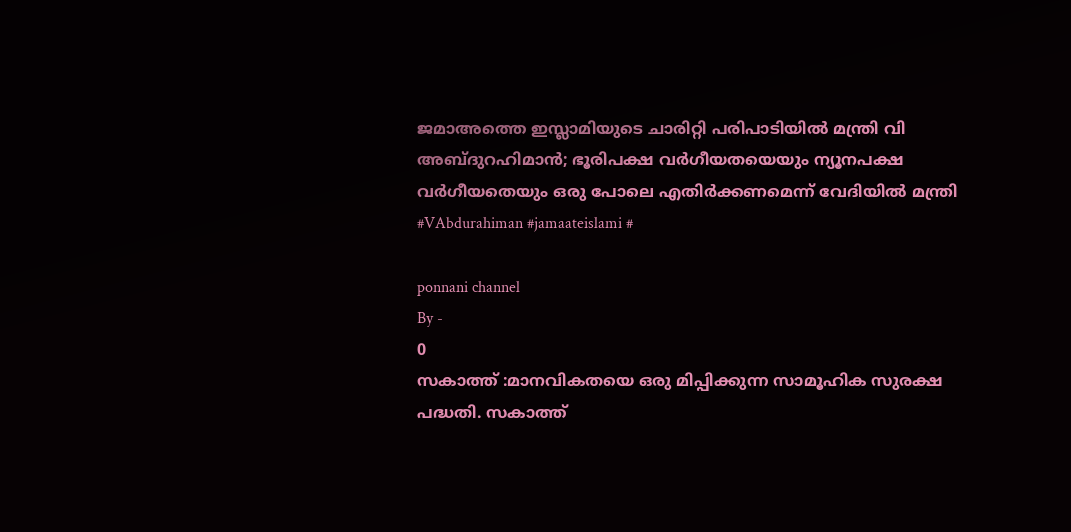ജമാഅത്തെ ഇസ്ലാമിയുടെ ചാരിറ്റി പരിപാടിയിൽ മന്ത്രി വി അബ്ദുറഹിമാൻ; ഭൂരിപക്ഷ വർഗീയതയെയും ന്യൂനപക്ഷ വർഗീയതെയും ഒരു പോലെ എതിർക്കണമെന്ന് വേദിയിൽ മന്ത്രി #VAbdurahiman #jamaateislami #

ponnani channel
By -
0
സകാത്ത് :മാനവികതയെ ഒരു മിപ്പിക്കുന്ന സാമൂഹിക സുരക്ഷ പദ്ധതി. സകാത്ത്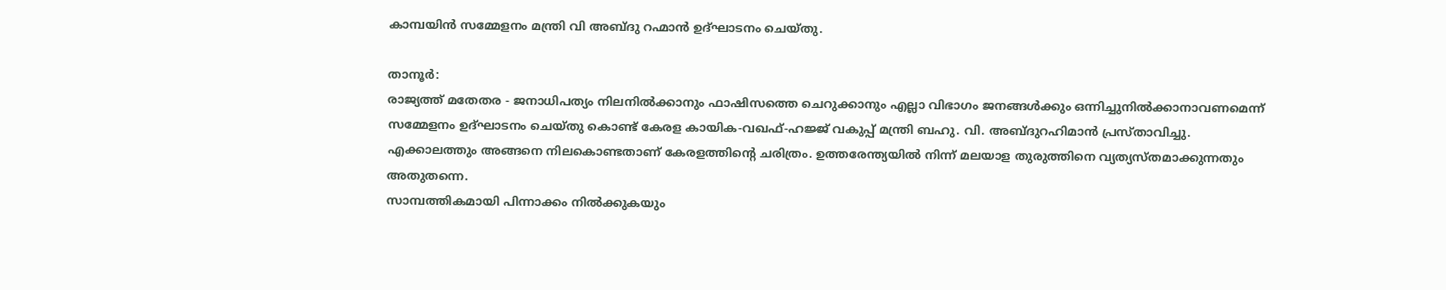കാമ്പയിൻ സമ്മേളനം മന്ത്രി വി അബ്ദു റഹ്മാൻ ഉദ്ഘാടനം ചെയ്തു.

താനൂർ:
രാജ്യത്ത് മതേതര - ജനാധിപത്യം നിലനിൽക്കാനും ഫാഷിസത്തെ ചെറുക്കാനും എല്ലാ വിഭാഗം ജനങ്ങൾക്കും ഒന്നിച്ചുനിൽക്കാനാവണമെന്ന് സമ്മേളനം ഉദ്ഘാടനം ചെയ്തു കൊണ്ട് കേരള കായിക-വഖഫ്-ഹജ്ജ് വകുപ്പ് മന്ത്രി ബഹു. വി. അബ്ദുറഹിമാൻ പ്രസ്താവിച്ചു. എക്കാലത്തും അങ്ങനെ നിലകൊണ്ടതാണ് കേരളത്തിന്റെ ചരിത്രം. ഉത്തരേന്ത്യയിൽ നിന്ന് മലയാള തുരുത്തിനെ വ്യത്യസ്തമാക്കുന്നതും അതുതന്നെ.
സാമ്പത്തികമായി പിന്നാക്കം നിൽക്കുകയും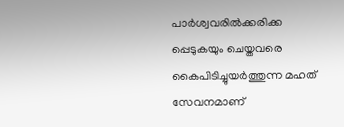പാർശ്വവരിൽക്കരിക്ക പ്പെടുകയും ചെയ്തവരെ കൈപിടിച്ചുയർത്തുന്ന മഹത് സേവനമാണ്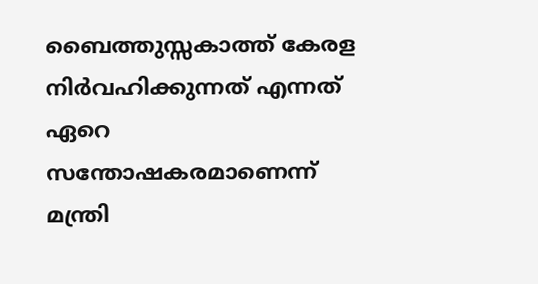ബൈത്തുസ്സകാത്ത് കേരള നിർവഹിക്കുന്നത് എന്നത് ഏറെ സന്തോഷകരമാണെന്ന് മന്ത്രി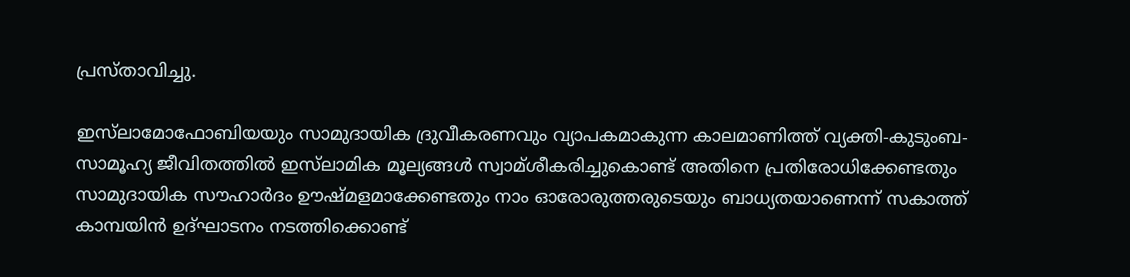പ്രസ്താവിച്ചു.

ഇസ്‌ലാമോഫോബിയയും സാമുദായിക ദ്രുവീകരണവും വ്യാപകമാകുന്ന കാലമാണിത്ത് വ്യക്തി-കുടുംബ- സാമൂഹ്യ ജീവിതത്തിൽ ഇസ്‌ലാമിക മൂല്യങ്ങൾ സ്വാമ്ശീകരിച്ചുകൊണ്ട് അതിനെ പ്രതിരോധിക്കേണ്ടതും സാമുദായിക സൗഹാർദം ഊഷ്മളമാക്കേണ്ടതും നാം ഓരോരുത്തരുടെയും ബാധ്യതയാണെന്ന് സകാത്ത് കാമ്പയിൻ ഉദ്ഘാടനം നടത്തിക്കൊണ്ട്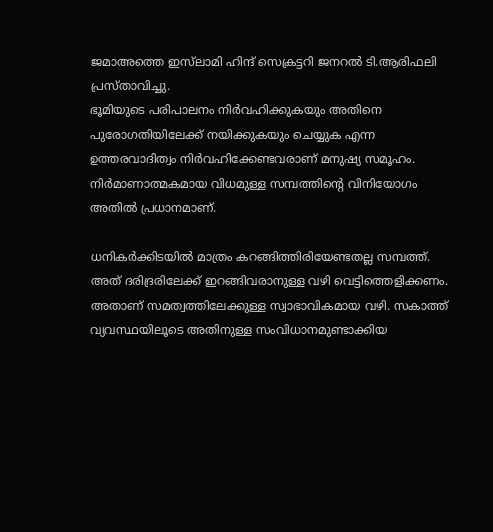ജമാഅത്തെ ഇസ്‌ലാമി ഹിന്ദ് സെക്രട്ടറി ജനറൽ ടി.ആരിഫലി പ്രസ്താവിച്ചു.
ഭൂമിയുടെ പരിപാലനം നിർവഹിക്കുകയും അതിനെ പുരോഗതിയിലേക്ക് നയിക്കുകയും ചെയ്യുക എന്ന ഉത്തരവാദിത്വം നിർവഹിക്കേണ്ടവരാണ് മനുഷ്യ സമൂഹം. നിർമാണാത്മകമായ വിധമുള്ള സമ്പത്തിന്റെ വിനിയോഗം അതിൽ പ്രധാനമാണ്.

ധനികർക്കിടയിൽ മാത്രം കറങ്ങിത്തിരിയേണ്ടതല്ല സമ്പത്ത്. അത് ദരിദ്രരിലേക്ക് ഇറങ്ങിവരാനുള്ള വഴി വെട്ടിത്തെളിക്കണം. അതാണ് സമത്വത്തിലേക്കുള്ള സ്വാഭാവികമായ വഴി. സകാത്ത് വ്യവസ്ഥയിലൂടെ അതിനുള്ള സംവിധാനമുണ്ടാക്കിയ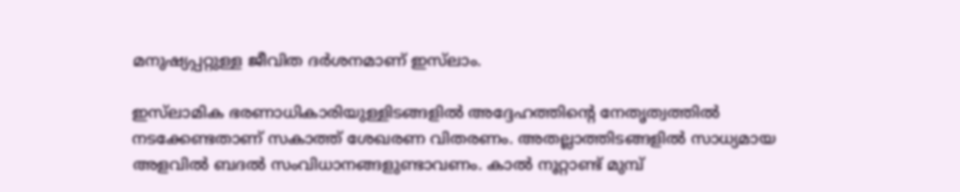മനുഷ്യപ്പറ്റുള്ള ജീവിത ദർശനമാണ് ഇസ്‌ലാം.

ഇസ്‌ലാമിക ഭരണാധികാരിയുള്ളിടങ്ങളിൽ അദ്ദേഹത്തിന്റെ നേതൃത്വത്തിൽ നടക്കേണ്ടതാണ് സകാത്ത് ശേഖരണ വിതരണം. അതല്ലാത്തിടങ്ങളിൽ സാധ്യമായ അളവിൽ ബദൽ സംവിധാനങ്ങളുണ്ടാവണം. കാൽ നൂറ്റാണ്ട് മുമ്പ്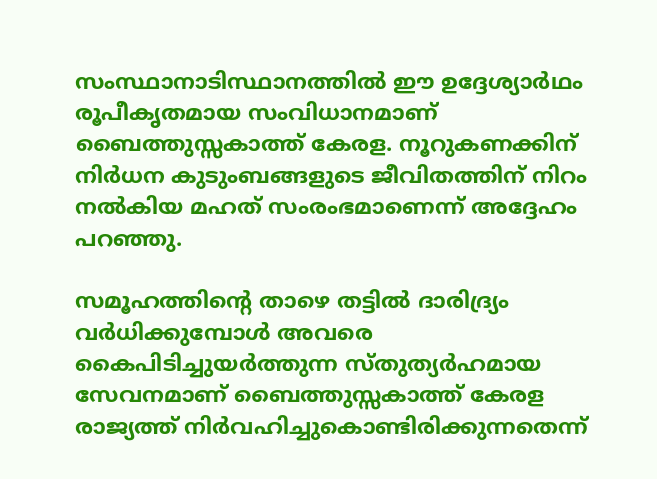സംസ്ഥാനാടിസ്ഥാനത്തിൽ ഈ ഉദ്ദേശ്യാർഥം രൂപീകൃതമായ സംവിധാനമാണ് ബൈത്തുസ്സകാത്ത് കേരള. നൂറുകണക്കിന് നിർധന കുടുംബങ്ങളുടെ ജീവിതത്തിന് നിറം നൽകിയ മഹത് സംരംഭമാണെന്ന് അദ്ദേഹം പറഞ്ഞു.

സമൂഹത്തിന്റെ താഴെ തട്ടിൽ ദാരിദ്ര്യം വർധിക്കുമ്പോൾ അവരെ കൈപിടിച്ചുയർത്തുന്ന സ്തുത്യർഹമായ സേവനമാണ് ബൈത്തുസ്സകാത്ത് കേരള രാജ്യത്ത് നിർവഹിച്ചുകൊണ്ടിരിക്കുന്നതെന്ന്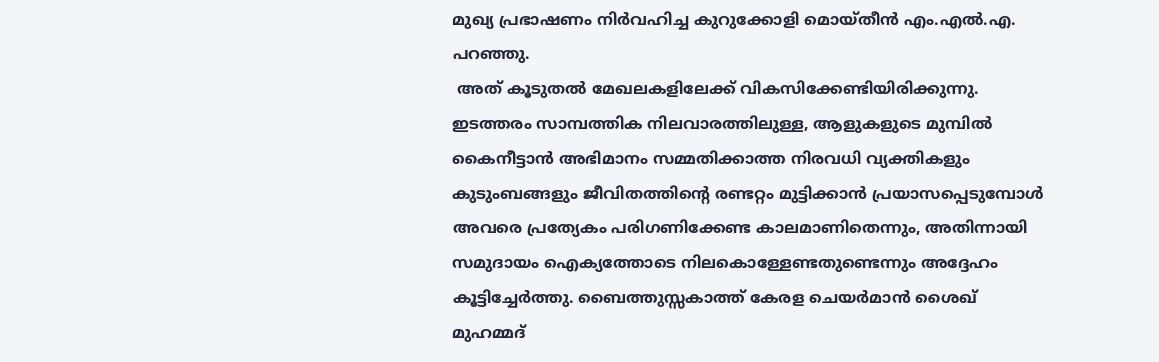മുഖ്യ പ്രഭാഷണം നിർവഹിച്ച കുറുക്കോളി മൊയ്തീൻ എം.എൽ.എ. പറഞ്ഞു.
 അത് കൂടുതൽ മേഖലകളിലേക്ക് വികസിക്കേണ്ടിയിരിക്കുന്നു. ഇടത്തരം സാമ്പത്തിക നിലവാരത്തിലുള്ള, ആളുകളുടെ മുമ്പിൽ കൈനീട്ടാൻ അഭിമാനം സമ്മതിക്കാത്ത നിരവധി വ്യക്തികളും കുടുംബങ്ങളും ജീവിതത്തിന്റെ രണ്ടറ്റം മുട്ടിക്കാൻ പ്രയാസപ്പെടുമ്പോൾ അവരെ പ്രത്യേകം പരിഗണിക്കേണ്ട കാലമാണിതെന്നും, അതിന്നായി സമുദായം ഐക്യത്തോടെ നിലകൊള്ളേണ്ടതുണ്ടെന്നും അദ്ദേഹം കൂട്ടിച്ചേർത്തു. ബൈത്തുസ്സകാത്ത് കേരള ചെയർമാൻ ശൈഖ് മുഹമ്മദ്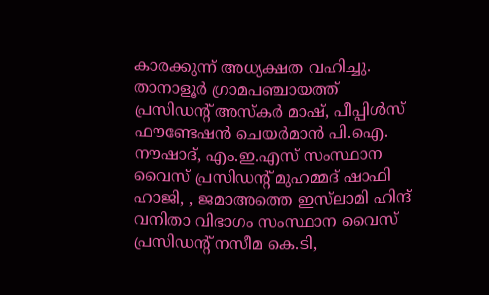കാരക്കുന്ന് അധ്യക്ഷത വഹിച്ചു. താനാളൂർ ഗ്രാമപഞ്ചായത്ത് പ്രസിഡൻ്റ് അസ്കർ മാഷ്, പീപ്പിൾസ് ഫൗണ്ടേഷൻ ചെയർമാൻ പി.ഐ. നൗഷാദ്, എം.ഇ.എസ് സംസ്ഥാന വൈസ് പ്രസിഡൻ്റ് മുഹമ്മദ് ഷാഫി ഹാജി, , ജമാഅത്തെ ഇസ്‌ലാമി ഹിന്ദ് വനിതാ വിഭാഗം സംസ്ഥാന വൈസ് പ്രസിഡൻ്റ് നസീമ കെ.ടി,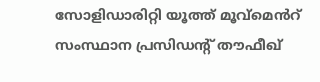സോളിഡാരിറ്റി യൂത്ത് മൂവ്മെൻറ് സംസ്ഥാന പ്രസിഡൻ്റ് തൗഫീഖ്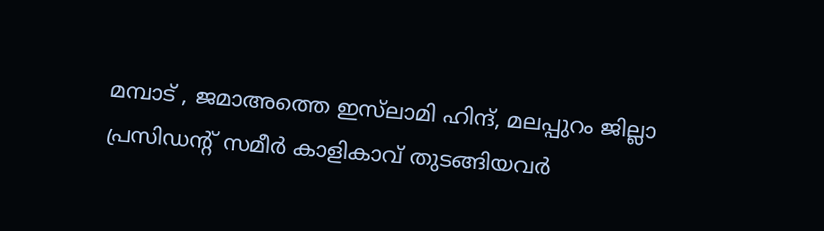മമ്പാട് , ജമാഅത്തെ ഇസ്‌ലാമി ഹിന്ദ്, മലപ്പുറം ജില്ലാ പ്രസിഡൻ്റ് സമീർ കാളികാവ് തുടങ്ങിയവർ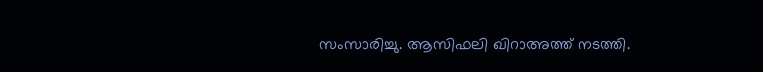സംസാരിച്ചു. ആസിഫലി ഖിറാഅത്ത് നടത്തി.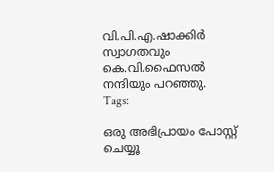വി.പി.എ.ഷാക്കിർ സ്വാഗതവും കെ.വി.ഫൈസൽ നന്ദിയും പറഞ്ഞു.
Tags:

ഒരു അഭിപ്രായം പോസ്റ്റ് ചെയ്യൂ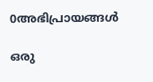0അഭിപ്രായങ്ങള്‍

ഒരു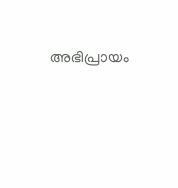അഭിപ്രായം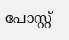പോസ്റ്റ്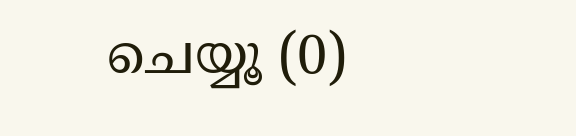ചെയ്യൂ (0)